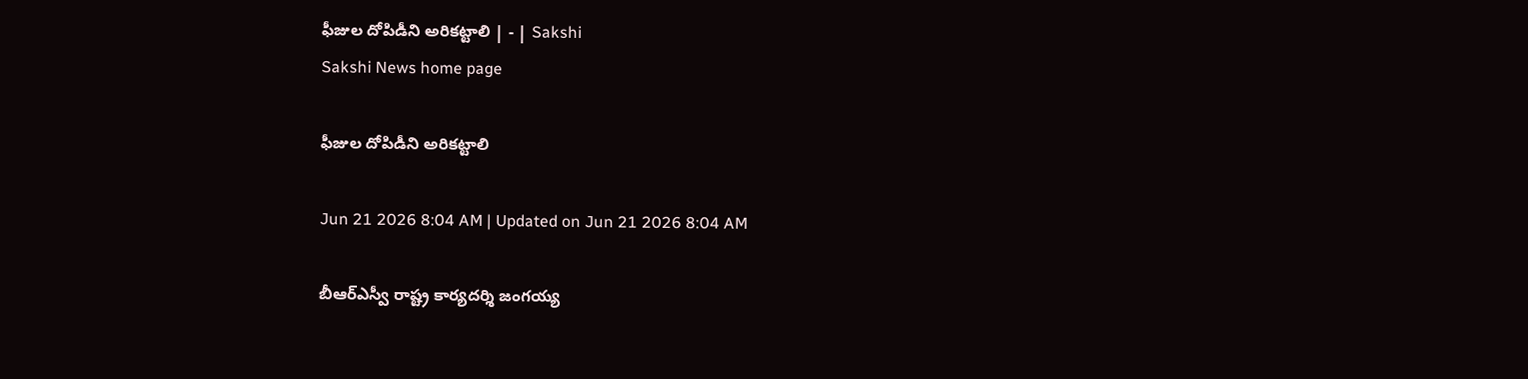ఫీజుల దోపిడీని అరికట్టాలి | - | Sakshi
Sakshi News home page

ఫీజుల దోపిడీని అరికట్టాలి

Jun 21 2026 8:04 AM | Updated on Jun 21 2026 8:04 AM

బీఆర్‌ఎస్వీ రాష్ట్ర కార్యదర్శి జంగయ్య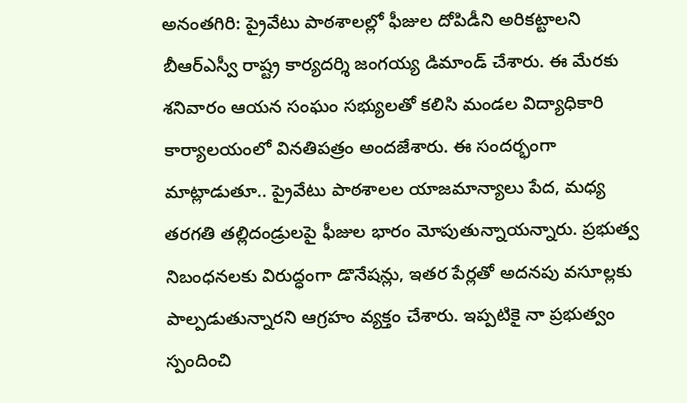అనంతగిరి: ప్రైవేటు పాఠశాలల్లో ఫీజుల దోపిడీని అరికట్టాలని బీఆర్‌ఎస్వీ రాష్ట్ర కార్యదర్శి జంగయ్య డిమాండ్‌ చేశారు. ఈ మేరకు శనివారం ఆయన సంఘం సభ్యులతో కలిసి మండల విద్యాధికారి కార్యాలయంలో వినతిపత్రం అందజేశారు. ఈ సందర్భంగా మాట్లాడుతూ.. ప్రైవేటు పాఠశాలల యాజమాన్యాలు పేద, మధ్య తరగతి తల్లిదండ్రులపై ఫీజుల భారం మోపుతున్నాయన్నారు. ప్రభుత్వ నిబంధనలకు విరుద్ధంగా డొనేషన్లు, ఇతర పేర్లతో అదనపు వసూల్లకు పాల్పడుతున్నారని ఆగ్రహం వ్యక్తం చేశారు. ఇప్పటికై నా ప్రభుత్వం స్పందించి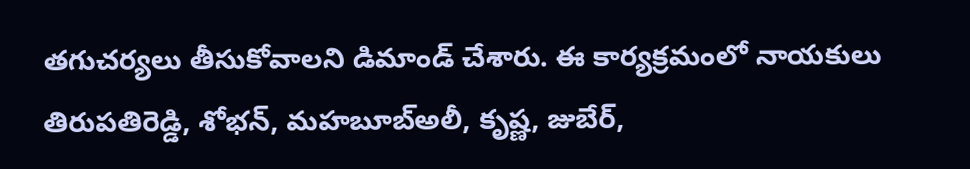తగుచర్యలు తీసుకోవాలని డిమాండ్‌ చేశారు. ఈ కార్యక్రమంలో నాయకులు తిరుపతిరెడ్డి, శోభన్‌, మహబూబ్‌అలీ, కృష్ణ, జుబేర్‌,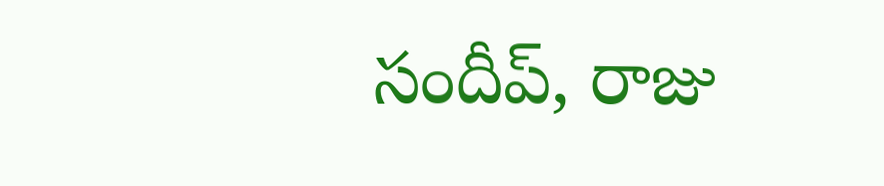సందీప్‌, రాజు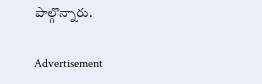పాల్గొన్నారు.

Advertisement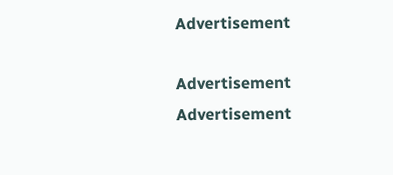Advertisement

Advertisement
Advertisement